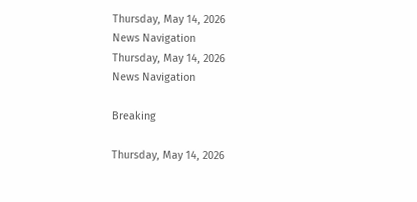Thursday, May 14, 2026
News Navigation
Thursday, May 14, 2026
News Navigation

Breaking

Thursday, May 14, 2026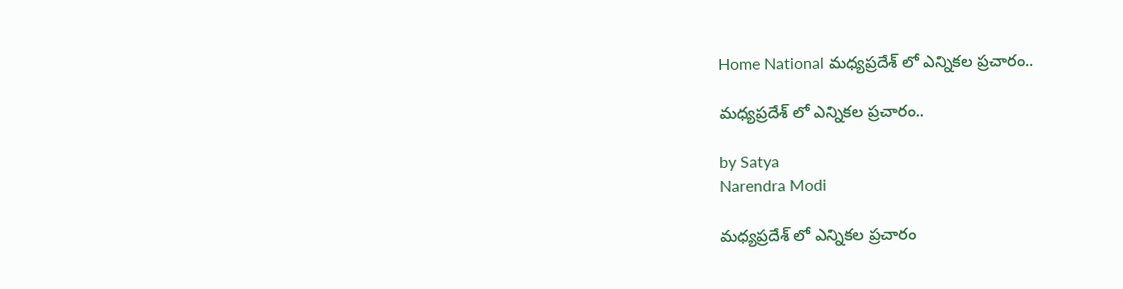Home National మధ్యప్రదేశ్ లో ఎన్నికల ప్రచారం..

మధ్యప్రదేశ్ లో ఎన్నికల ప్రచారం..

by Satya
Narendra Modi

మధ్యప్రదేశ్ లో ఎన్నికల ప్రచారం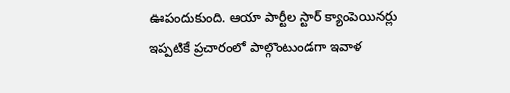ఊపందుకుంది. ఆయా పార్టీల స్టార్ క్యాంపెయినర్లు ఇప్పటికే ప్రచారంలో పాల్గొంటుండగా ఇవాళ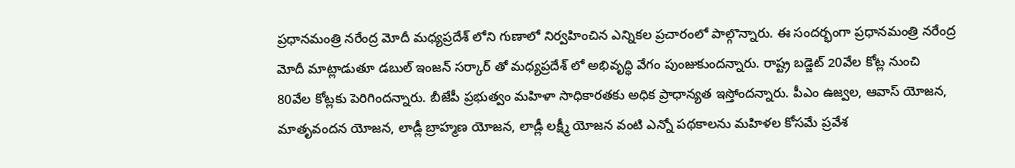ప్రధానమంత్రి నరేంద్ర మోదీ మధ్యప్రదేశ్ లోని గుణాలో నిర్వహించిన ఎన్నికల ప్రచారంలో పాల్గొన్నారు. ఈ సందర్భంగా ప్రధానమంత్రి నరేంద్ర మోదీ మాట్లాడుతూ డబుల్ ఇంజన్ సర్కార్ తో మధ్యప్రదేశ్ లో అభివృద్ధి వేగం పుంజుకుందన్నారు. రాష్ట్ర బడ్జెట్ 20వేల కోట్ల నుంచి 80వేల కోట్లకు పెరిగిందన్నారు. బీజేపీ ప్రభుత్వం మహిళా సాధికారతకు అధిక ప్రాధాన్యత ఇస్తోందన్నారు. పీఎం ఉజ్వల, ఆవాస్ యోజన, మాతృవందన యోజన, లాడ్లీ బ్రాహ్మణ యోజన, లాడ్లీ లక్ష్మీ యోజన వంటి ఎన్నో పథకాలను మహిళల కోసమే ప్రవేశ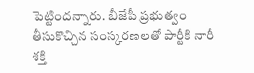పెట్టిందన్నారు. బీజేపీ ప్రభుత్వం తీసుకొచ్చిన సంస్కరణలతో పార్టీకి నారీ శక్తి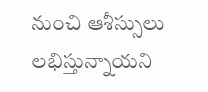నుంచి ఆశీస్సులు లభిస్తున్నాయని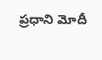ప్రధాని మోదీ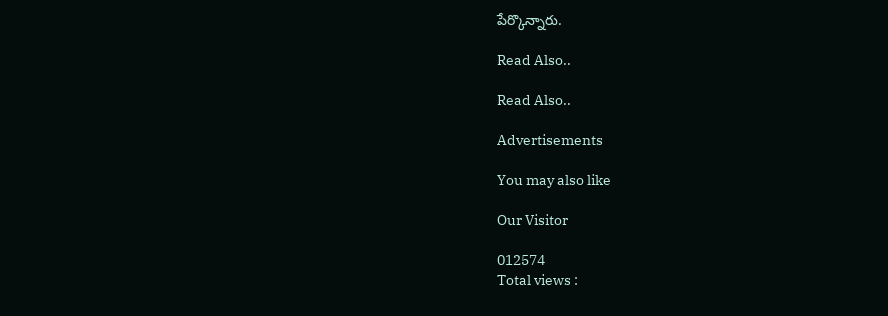పేర్కొన్నారు.

Read Also..

Read Also..

Advertisements

You may also like

Our Visitor

012574
Total views :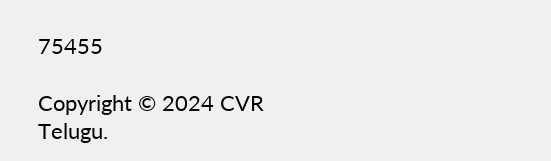75455

Copyright © 2024 CVR Telugu.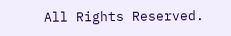All Rights Reserved.